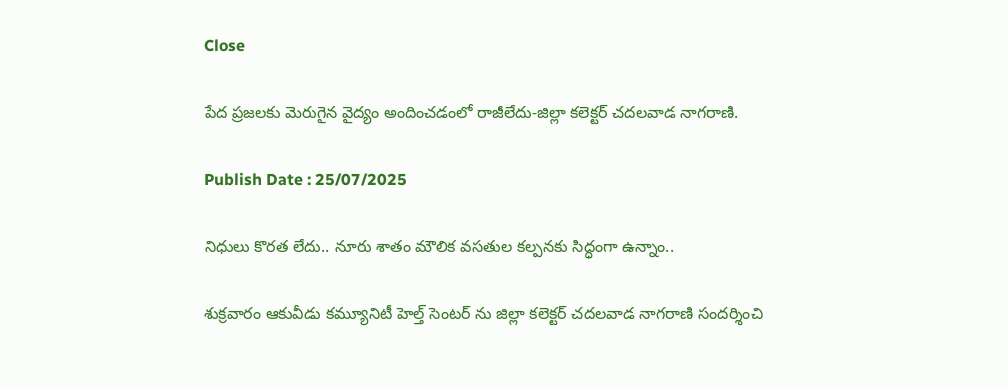Close

పేద ప్రజలకు మెరుగైన వైద్యం అందించడంలో రాజీలేదు-జిల్లా కలెక్టర్ చదలవాడ నాగరాణి.

Publish Date : 25/07/2025

నిధులు కొరత లేదు.. నూరు శాతం మౌలిక వసతుల కల్పనకు సిద్ధంగా ఉన్నాం..

శుక్రవారం ఆకువీడు కమ్యూనిటీ హెల్త్ సెంటర్ ను జిల్లా కలెక్టర్ చదలవాడ నాగరాణి సందర్శించి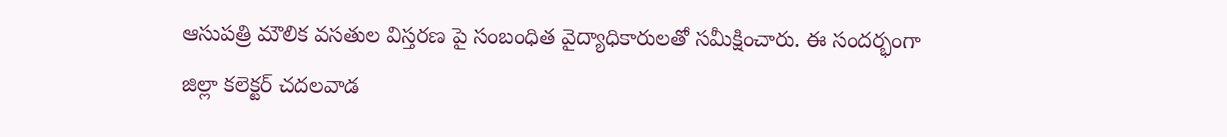ఆసుపత్రి మౌలిక వసతుల విస్తరణ పై సంబంధిత వైద్యాధికారులతో సమీక్షించారు. ఈ సందర్భంగా జిల్లా కలెక్టర్ చదలవాడ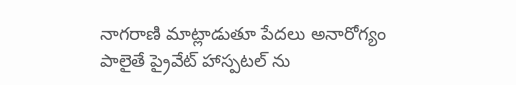నాగరాణి మాట్లాడుతూ పేదలు అనారోగ్యం పాలైతే ప్రైవేట్ హాస్పటల్ ను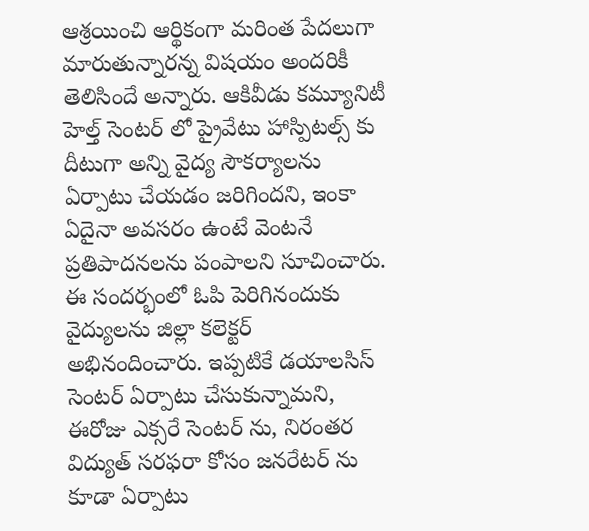ఆశ్రయించి ఆర్థికంగా మరింత పేదలుగా మారుతున్నారన్న విషయం అందరికీ తెలిసిందే అన్నారు. ఆకివీడు కమ్యూనిటీ హెల్త్ సెంటర్ లో ప్రైవేటు హాస్పిటల్స్ కు దీటుగా అన్ని వైద్య సౌకర్యాలను ఏర్పాటు చేయడం జరిగిందని, ఇంకా ఏదైనా అవసరం ఉంటే వెంటనే ప్రతిపాదనలను పంపాలని సూచించారు. ఈ సందర్భంలో ఓపి పెరిగినందుకు వైద్యులను జిల్లా కలెక్టర్ అభినందించారు. ఇప్పటికే డయాలసిస్ సెంటర్ ఏర్పాటు చేసుకున్నామని, ఈరోజు ఎక్సరే సెంటర్ ను, నిరంతర విద్యుత్ సరఫరా కోసం జనరేటర్ ను కూడా ఏర్పాటు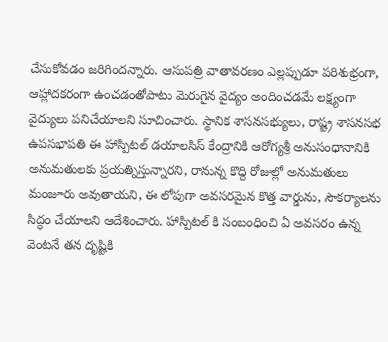చేసుకోవడం జరిగిందన్నారు. ఆసుపత్రి వాతావరణం ఎల్లప్పుడూ పరిశుభ్రంగా, ఆహ్లాదకరంగా ఉంచడంతోపాటు మెరుగైన వైద్యం అందించడమే లక్ష్యంగా వైద్యులు పనిచేయాలని సూచించారు. స్థానిక శాసనసభ్యులు, రాష్ట్ర శాసనసభ ఉపసభాపతి ఈ హాస్పిటల్ డయాలసిస్ కేంద్రానికి ఆరోగ్యశ్రీ అనుసంధానానికి అనుమతులకు ప్రయత్నిస్తున్నారని, రానున్న కొద్ది రోజుల్లో అనుమతులు మంజూరు అవుతాయని, ఈ లోపుగా అవసరమైన కొత్త వార్డును, సౌకర్యాలను సిద్ధం చేయాలని ఆదేశించారు. హాస్పిటల్ కి సంబంధించి ఏ అవసరం ఉన్న వెంటనే తన దృష్టికి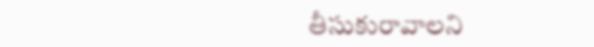తీసుకురావాలని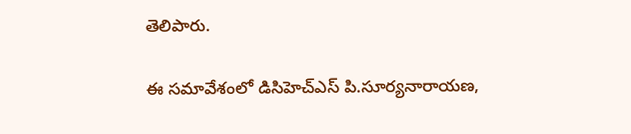తెలిపారు.

ఈ సమావేశంలో డిసిహెచ్ఎస్ పి.సూర్యనారాయణ,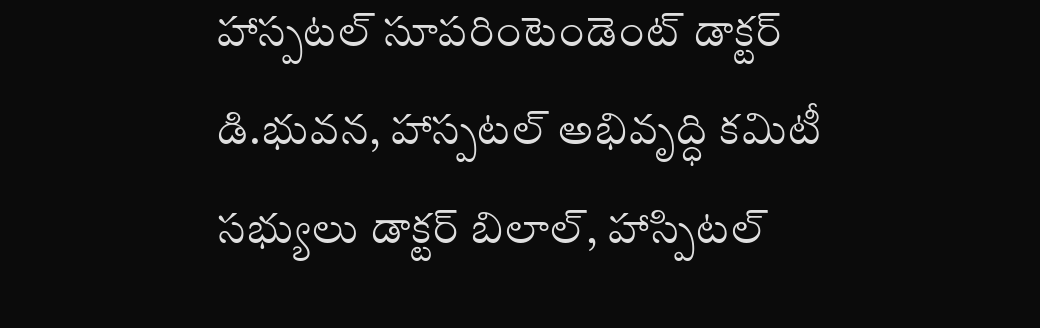హాస్పటల్ సూపరింటెండెంట్ డాక్టర్ డి.భువన, హాస్పటల్ అభివృద్ధి కమిటీ సభ్యులు డాక్టర్ బిలాల్, హాస్పిటల్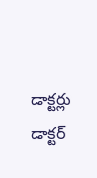డాక్టర్లు డాక్టర్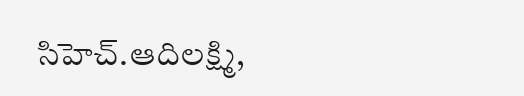సిహెచ్.ఆదిలక్ష్మి,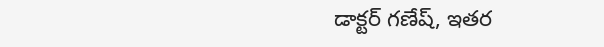డాక్టర్ గణేష్, ఇతర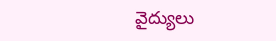వైద్యులు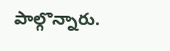పాల్గొన్నారు.